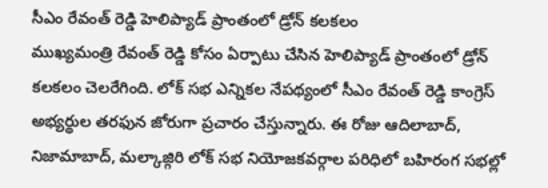సీఎం రేవంత్ రెడ్డి హెలిప్యాడ్ ప్రాంతంలో డ్రోన్ కలకలం
ముఖ్యమంత్రి రేవంత్ రెడ్డి కోసం ఏర్పాటు చేసిన హెలిప్యాడ్ ప్రాంతంలో డ్రోన్ కలకలం చెలరేగింది. లోక్ సభ ఎన్నికల నేపథ్యంలో సీఎం రేవంత్ రెడ్డి కాంగ్రెస్ అభ్యర్థుల తరఫున జోరుగా ప్రచారం చేస్తున్నారు. ఈ రోజు ఆదిలాబాద్, నిజామాబాద్, మల్కాజ్గిరి లోక్ సభ నియోజకవర్గాల పరిధిలో బహిరంగ సభల్లో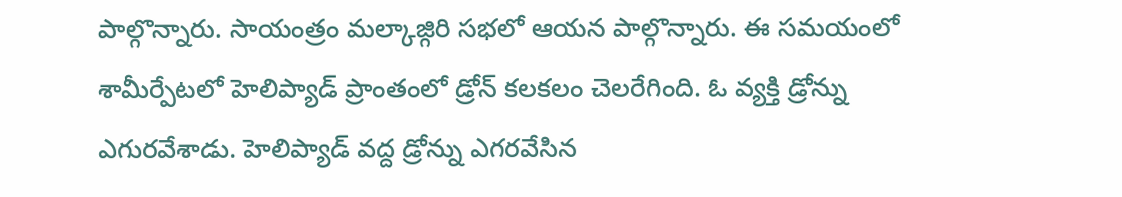పాల్గొన్నారు. సాయంత్రం మల్కాజ్గిరి సభలో ఆయన పాల్గొన్నారు. ఈ సమయంలో శామీర్పేటలో హెలిప్యాడ్ ప్రాంతంలో డ్రోన్ కలకలం చెలరేగింది. ఓ వ్యక్తి డ్రోన్ను ఎగురవేశాడు. హెలిప్యాడ్ వద్ద డ్రోన్ను ఎగరవేసిన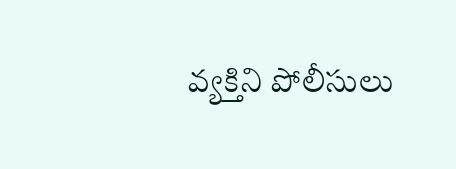వ్యక్తిని పోలీసులు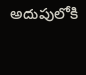అదుపులోకి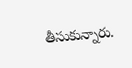తీసుకున్నారు.